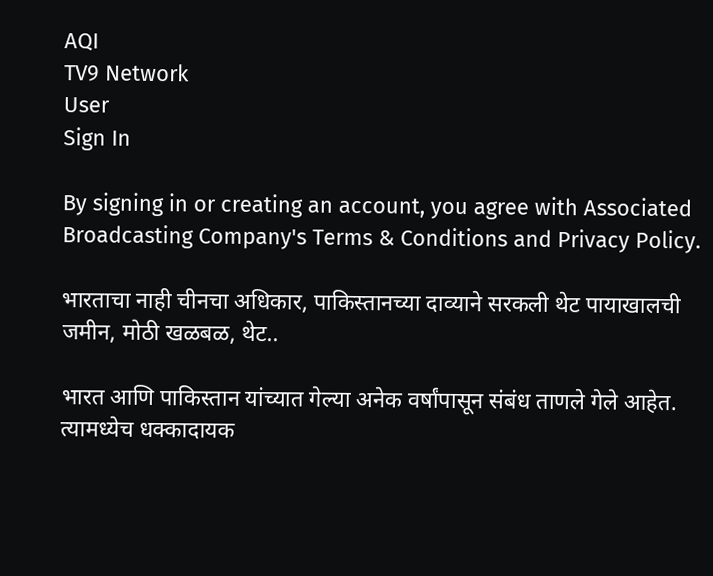AQI
TV9 Network
User
Sign In

By signing in or creating an account, you agree with Associated Broadcasting Company's Terms & Conditions and Privacy Policy.

भारताचा नाही चीनचा अधिकार, पाकिस्तानच्या दाव्याने सरकली थेट पायाखालची जमीन, मोठी खळबळ, थेट..

भारत आणि पाकिस्तान यांच्यात गेल्या अनेक वर्षांपासून संबंध ताणले गेले आहेत. त्यामध्येच धक्कादायक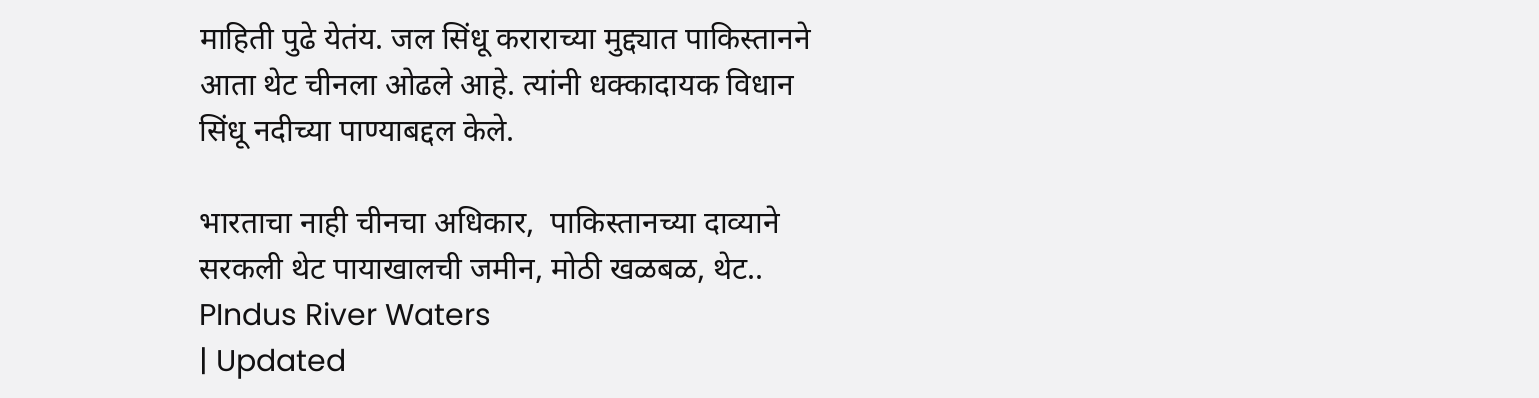माहिती पुढे येतंय. जल सिंधू कराराच्या मुद्द्यात पाकिस्तानने आता थेट चीनला ओढले आहे. त्यांनी धक्कादायक विधान सिंधू नदीच्या पाण्याबद्दल केले.

भारताचा नाही चीनचा अधिकार,  पाकिस्तानच्या दाव्याने सरकली थेट पायाखालची जमीन, मोठी खळबळ, थेट..
PIndus River Waters
| Updated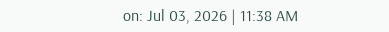on: Jul 03, 2026 | 11:38 AM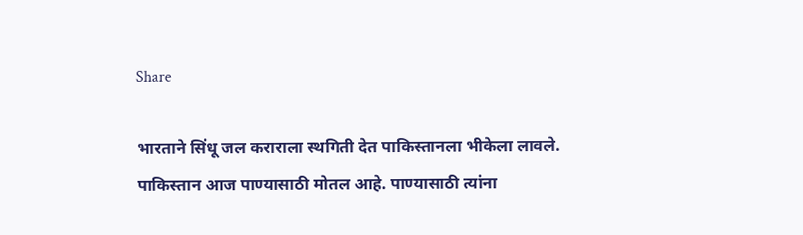Share

भारताने सिंधू जल कराराला स्थगिती देत पाकिस्तानला भीकेला लावले. पाकिस्तान आज पाण्यासाठी मोतल आहे. पाण्यासाठी त्यांना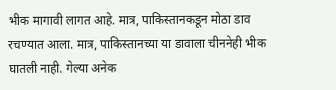भीक मागावी लागत आहे. मात्र, पाकिस्तानकडून मोठा डाव रचण्यात आला. मात्र, पाकिस्तानच्या या डावाला चीननेही भीक घातली नाही. गेल्या अनेक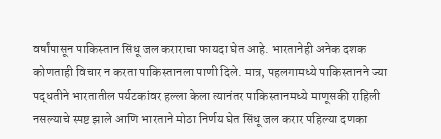वर्षांपासून पाकिस्तान सिंधू जल कराराचा फायदा घेत आहे. भारतानेही अनेक दशक कोणताही विचार न करता पाकिस्तानला पाणी दिले. मात्र, पहलगामध्ये पाकिस्तानने ज्या पद्धतीने भारतातील पर्यटकांवर हल्ला केला त्यानंतर पाकिस्तानमध्ये माणूसकी राहिली नसल्याचे स्पष्ट झाले आणि भारताने मोठा निर्णय घेत सिंधू जल करार पहिल्या दणका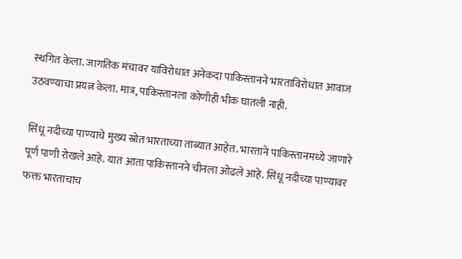स्थगित केला. जागतिक मंचावर याविरोधात अनेकदा पाकिस्तानने भारताविरोधात आवाज उठवण्याचा प्रयत्न केला. मात्र, पाकिस्तानला कोणीही भीक घातली नाही.

सिंधू नदीच्या पाण्याचे मुख्य स्रोत भारताच्या ताब्यात आहेत. भारताने पाकिस्तानमध्ये जाणारे पूर्ण पाणी रोखले आहे. यात आता पाकिस्तानने चीनला ओढले आहे. सिंधू नदीच्या पाण्यावर फक्त भारताचाच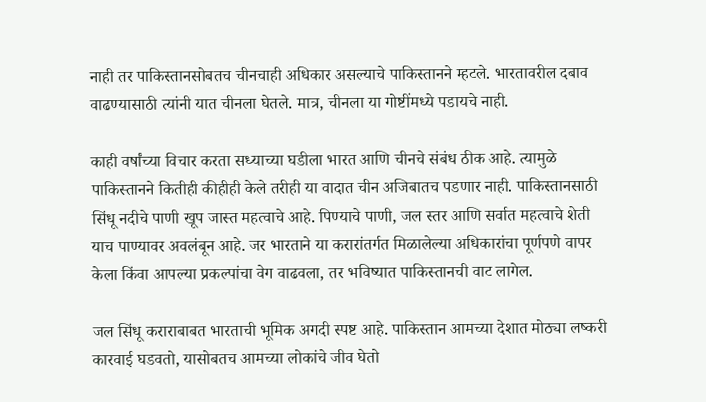नाही तर पाकिस्तानसोबतच चीनचाही अधिकार असल्याचे पाकिस्तानने म्हटले. भारतावरील दबाव वाढण्यासाठी त्यांनी यात चीनला घेतले. मात्र, चीनला या गोष्टींमध्ये पडायचे नाही.

काही वर्षांच्या विचार करता सध्याच्या घडीला भारत आणि चीनचे संबंध ठीक आहे. त्यामुळे पाकिस्तानने कितीही कीहीही केले तरीही या वादात चीन अजिबातच पडणार नाही. पाकिस्तानसाठी सिंधू नदीचे पाणी खूप जास्त महत्वाचे आहे. पिण्याचे पाणी, जल स्तर आणि सर्वात महत्वाचे शेती याच पाण्यावर अवलंबून आहे. जर भारताने या करारांतर्गत मिळालेल्या अधिकारांचा पूर्णपणे वापर केला किंवा आपल्या प्रकल्पांचा वेग वाढवला, तर भविष्यात पाकिस्तानची वाट लागेल.

जल सिंधू कराराबाबत भारताची भूमिक अगदी स्पष्ट आहे. पाकिस्तान आमच्या देशात मोठ्या लष्करी कारवाई घडवतो, यासोबतच आमच्या लोकांचे जीव घेतो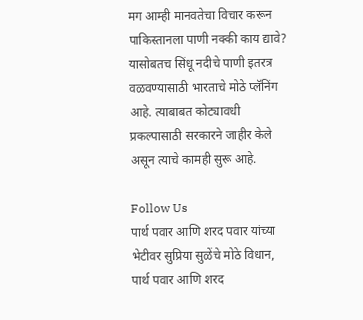मग आम्ही मानवतेचा विचार करून पाकिस्तानला पाणी नक्की काय द्यावे? यासोबतच सिंधू नदीचे पाणी इतरत्र वळवण्यासाठी भारताचे मोठे प्लॅनिंग आहे. त्याबाबत कोट्यावधी प्रकल्पासाठी सरकारने जाहीर केले असून त्याचे कामही सुरू आहे.

Follow Us
पार्थ पवार आणि शरद पवार यांच्या भेटीवर सुप्रिया सुळेंचे मोठे विधान,
पार्थ पवार आणि शरद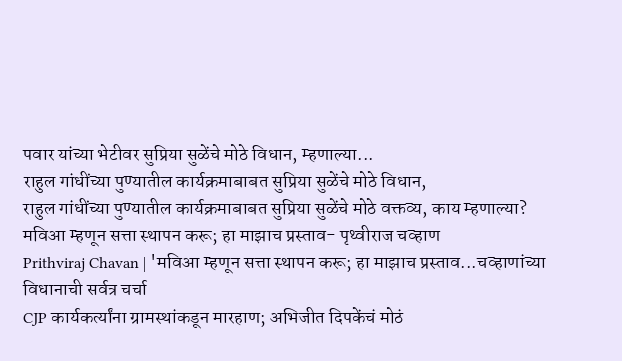पवार यांच्या भेटीवर सुप्रिया सुळेंचे मोठे विधान, म्हणाल्या...
राहुल गांधींच्या पुण्यातील कार्यक्रमाबाबत सुप्रिया सुळेंचे मोठे विधान,
राहुल गांधींच्या पुण्यातील कार्यक्रमाबाबत सुप्रिया सुळेंचे मोठे वक्तव्य, काय म्हणाल्या?
मविआ म्हणून सत्ता स्थापन करू; हा माझाच प्रस्ताव- पृथ्वीराज चव्हाण
Prithviraj Chavan | 'मविआ म्हणून सत्ता स्थापन करू; हा माझाच प्रस्ताव...चव्हाणांच्या विधानाची सर्वत्र चर्चा
CJP कार्यकर्त्यांना ग्रामस्थांकडून मारहाण; अभिजीत दिपकेंचं मोठं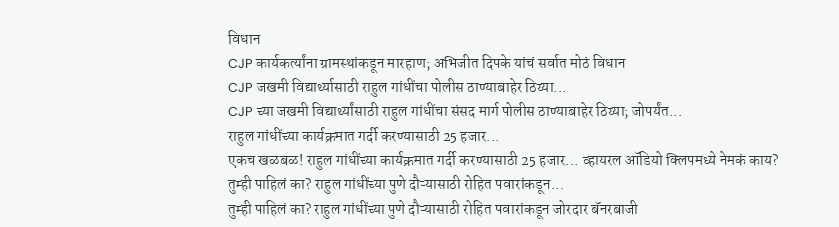विधान
CJP कार्यकर्त्यांना ग्रामस्थांकडून मारहाण; अभिजीत दिपके यांचं सर्वात मोठं विधान
CJP जखमी विद्यार्थ्यासाठी राहुल गांधींचा पोलीस ठाण्याबाहेर ठिय्या...
CJP च्या जखमी विद्यार्थ्यांसाठी राहुल गांधींचा संसद मार्ग पोलीस ठाण्याबाहेर ठिय्या; जोपर्यंत...
राहुल गांधींच्या कार्यक्रमात गर्दी करण्यासाठी 25 हजार...
एकच खळबळ! राहुल गांधींच्या कार्यक्रमात गर्दी करण्यासाठी 25 हजार... व्हायरल ऑडियो क्लिपमध्ये नेमकं काय?
तुम्ही पाहिलं का? राहुल गांधींच्या पुणे दौऱ्यासाठी रोहित पवारांकडून...
तुम्ही पाहिलं का? राहुल गांधींच्या पुणे दौऱ्यासाठी रोहित पवारांकडून जोरदार बॅनरबाजी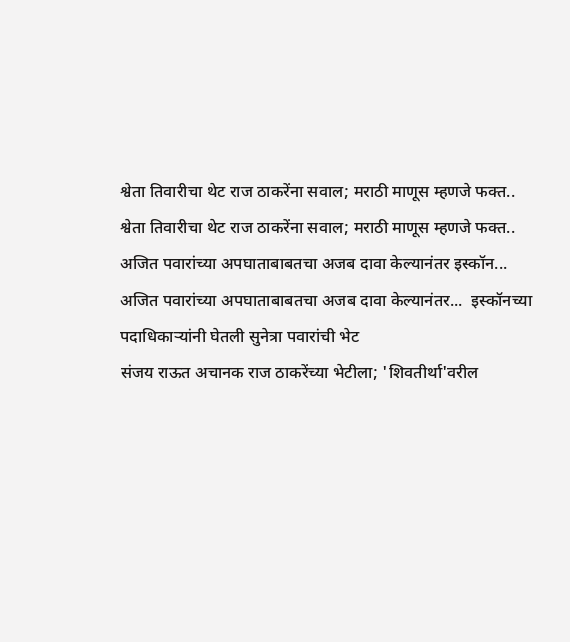श्वेता तिवारीचा थेट राज ठाकरेंना सवाल; मराठी माणूस म्हणजे फक्त..
श्वेता तिवारीचा थेट राज ठाकरेंना सवाल; मराठी माणूस म्हणजे फक्त..
अजित पवारांच्या अपघाताबाबतचा अजब दावा केल्यानंतर इस्कॉन...
अजित पवारांच्या अपघाताबाबतचा अजब दावा केल्यानंतर...  इस्कॉनच्या पदाधिकाऱ्यांनी घेतली सुनेत्रा पवारांची भेट
संजय राऊत अचानक राज ठाकरेंच्या भेटीला; 'शिवतीर्था'वरील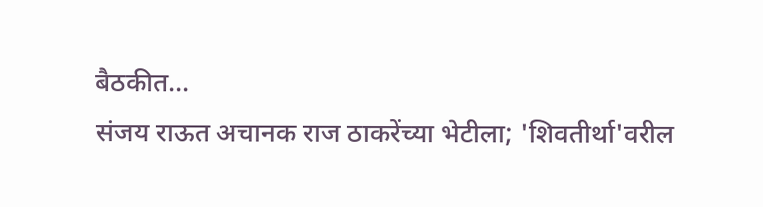बैठकीत...
संजय राऊत अचानक राज ठाकरेंच्या भेटीला; 'शिवतीर्था'वरील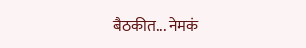बैठकीत... नेमकं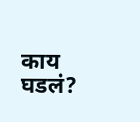काय घडलं?